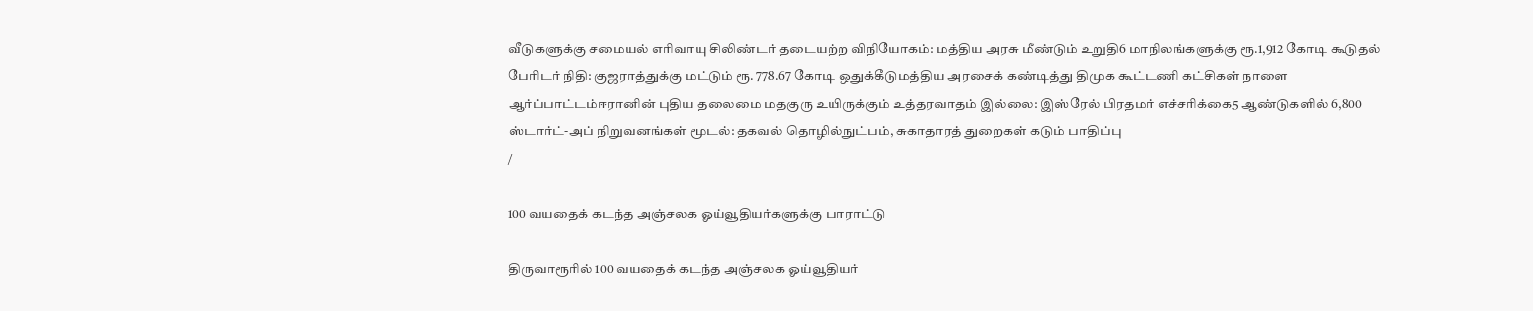வீடுகளுக்கு சமையல் எரிவாயு சிலிண்டர் தடையற்ற விநியோகம்: மத்திய அரசு மீண்டும் உறுதி6 மாநிலங்களுக்கு ரூ.1,912 கோடி கூடுதல் பேரிடர் நிதி: குஜராத்துக்கு மட்டும் ரூ. 778.67 கோடி ஒதுக்கீடுமத்திய அரசைக் கண்டித்து திமுக கூட்டணி கட்சிகள் நாளை ஆர்ப்பாட்டம்ஈரானின் புதிய தலைமை மதகுரு உயிருக்கும் உத்தரவாதம் இல்லை: இஸ்ரேல் பிரதமர் எச்சரிக்கை5 ஆண்டுகளில் 6,800 ஸ்டார்ட்-அப் நிறுவனங்கள் மூடல்: தகவல் தொழில்நுட்பம், சுகாதாரத் துறைகள் கடும் பாதிப்பு
/

100 வயதைக் கடந்த அஞ்சலக ஓய்வூதியர்களுக்கு பாராட்டு

திருவாரூரில் 100 வயதைக் கடந்த அஞ்சலக ஓய்வூதியர்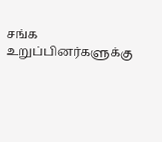சங்க உறுப்பினர்களுக்கு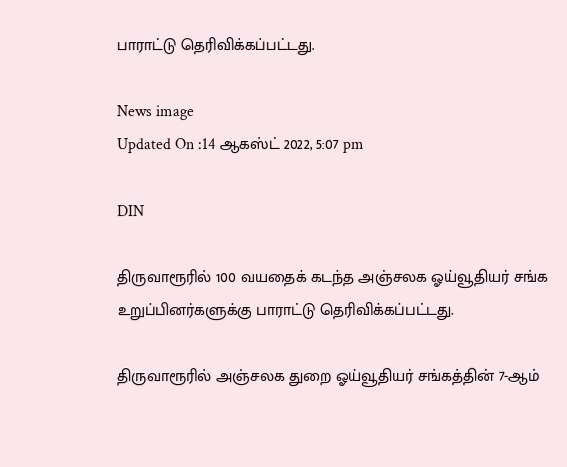பாராட்டு தெரிவிக்கப்பட்டது.

News image
Updated On :14 ஆகஸ்ட் 2022, 5:07 pm

DIN

திருவாரூரில் 100 வயதைக் கடந்த அஞ்சலக ஓய்வூதியர் சங்க உறுப்பினர்களுக்கு பாராட்டு தெரிவிக்கப்பட்டது.

திருவாரூரில் அஞ்சலக துறை ஓய்வூதியர் சங்கத்தின் 7-ஆம்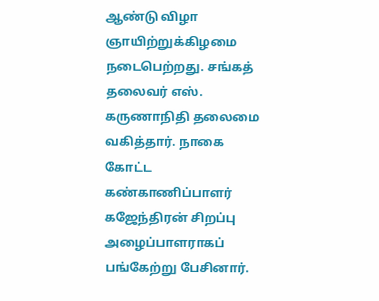ஆண்டு விழா ஞாயிற்றுக்கிழமை நடைபெற்றது. சங்கத் தலைவர் எஸ். கருணாநிதி தலைமை வகித்தார். நாகை கோட்ட கண்காணிப்பாளர் கஜேந்திரன் சிறப்பு அழைப்பாளராகப் பங்கேற்று பேசினார்.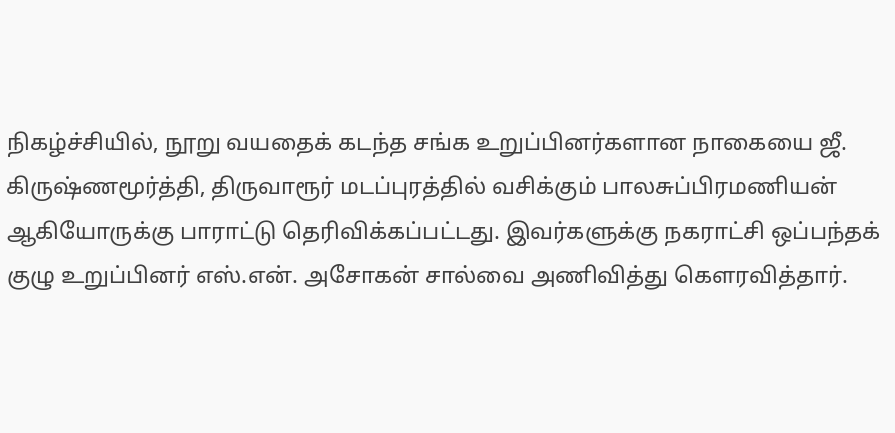நிகழ்ச்சியில், நூறு வயதைக் கடந்த சங்க உறுப்பினர்களான நாகையை ஜீ. கிருஷ்ணமூர்த்தி, திருவாரூர் மடப்புரத்தில் வசிக்கும் பாலசுப்பிரமணியன் ஆகியோருக்கு பாராட்டு தெரிவிக்கப்பட்டது. இவர்களுக்கு நகராட்சி ஒப்பந்தக் குழு உறுப்பினர் எஸ்.என். அசோகன் சால்வை அணிவித்து கௌரவித்தார்.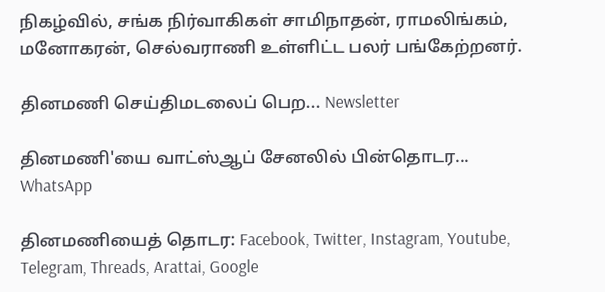நிகழ்வில், சங்க நிர்வாகிகள் சாமிநாதன், ராமலிங்கம், மனோகரன், செல்வராணி உள்ளிட்ட பலர் பங்கேற்றனர்.

தினமணி செய்திமடலைப் பெற... Newsletter

தினமணி'யை வாட்ஸ்ஆப் சேனலில் பின்தொடர... WhatsApp

தினமணியைத் தொடர: Facebook, Twitter, Instagram, Youtube, Telegram, Threads, Arattai, Google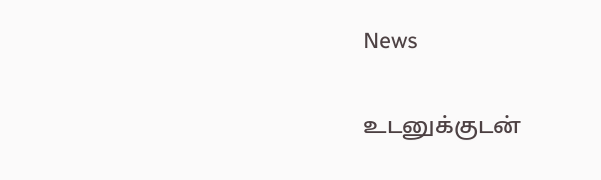News

உடனுக்குடன்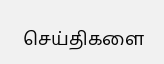செய்திகளை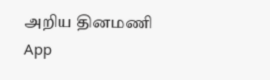அறிய தினமணி App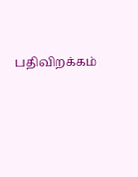பதிவிறக்கம்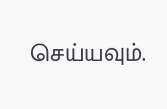செய்யவும்.